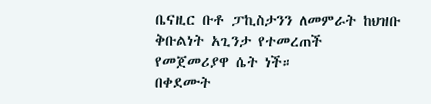ቤናዚር ቡቶ ፓኪስታንን ለመምራት ከህዝቡ ቅቡልነት አጊንታ የተመረጠች የመጀመሪያዋ ሴት ነች።
በቀደሙት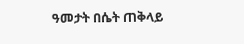ዓመታት በሴት ጠቅላይ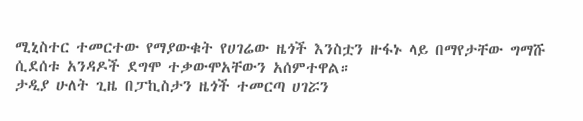ሚኒስተር ተመርተው የማያውቁት የሀገሬው ዜጎች እንስቷን ዙፋኑ ላይ በማየታቸው ግማሹ ሲደሰቱ አንዳዶች ደግሞ ተቃውሞአቸውን አሰምተዋል።
ታዲያ ሁለት ጊዜ በፓኪስታን ዜጎች ተመርጣ ሀገሯን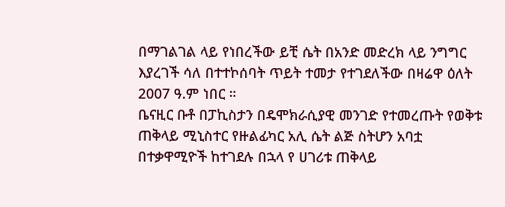በማገልገል ላይ የነበረችው ይቺ ሴት በአንድ መድረክ ላይ ንግግር እያረገች ሳለ በተተኮሰባት ጥይት ተመታ የተገደለችው በዛሬዋ ዕለት 2007 ዓ.ም ነበር ።
ቤናዚር ቡቶ በፓኪስታን በዴሞክራሲያዊ መንገድ የተመረጡት የወቅቱ ጠቅላይ ሚኒስተር የዙልፊካር አሊ ሴት ልጅ ስትሆን አባቷ በተቃዋሚዮች ከተገደሉ በኋላ የ ሀገሪቱ ጠቅላይ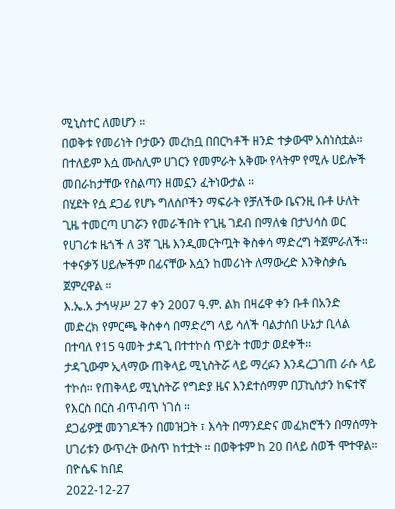ሚኒስተር ለመሆን ።
በወቅቱ የመሪነት ቦታውን መረከቧ በበርካቶች ዘንድ ተቃውሞ አስነስቷል። በተለይም እሷ ሙስሊም ሀገርን የመምራት አቅሙ የላትም የሚሉ ሀይሎች መበራከታቸው የስልጣን ዘመኗን ፈትነውታል ።
በሂደት የሷ ደጋፊ የሆኑ ግለሰቦችን ማፍራት የቻለችው ቤናንዚ ቡቶ ሁለት ጊዜ ተመርጣ ሀገሯን የመራችበት የጊዜ ገደብ በማለቁ በታህሳስ ወር የሀገሪቱ ዜጎች ለ 3ኛ ጊዜ እንዲመርትጧት ቅስቀሳ ማድረግ ትጀምራለች።
ተቀናቃኝ ሀይሎችም በፊናቸው እሷን ከመሪነት ለማውረድ እንቅስቃሴ ጀምረዋል ።
እ.ኤ.አ ታኅሣሥ 27 ቀን 2007 ዓ.ም. ልክ በዛሬዋ ቀን ቡቶ በአንድ መድረክ የምርጫ ቅስቀሳ በማድረግ ላይ ሳለች ባልታሰበ ሁኔታ ቢላል በተባለ የ15 ዓመት ታዳጊ በተተኮሰ ጥይት ተመታ ወደቀች።
ታዳጊውም ኢላማው ጠቅላይ ሚኒስትሯ ላይ ማረፉን እንዳረጋገጠ ራሱ ላይ ተኮሰ። የጠቅላይ ሚኒስትሯ የግድያ ዜና እንደተሰማም በፓኪስታን ከፍተኛ የእርስ በርስ ብጥብጥ ነገሰ ።
ደጋፊዎቿ መንገዶችን በመዝጋት ፣ እሳት በማንደድና መፈክሮችን በማሰማት ሀገሪቱን ውጥረት ውስጥ ከተቷት ። በወቅቱም ከ 20 በላይ ሰወች ሞተዋል።
በዮሴፍ ከበደ
2022-12-27